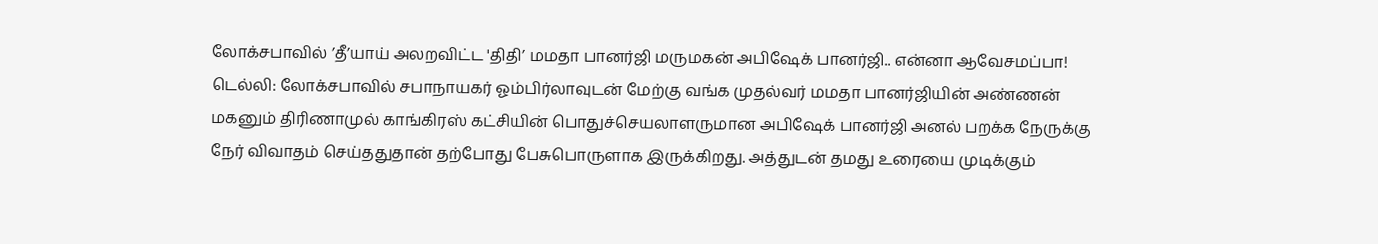லோக்சபாவில் ’தீ’யாய் அலறவிட்ட 'திதி’ மமதா பானர்ஜி மருமகன் அபிஷேக் பானர்ஜி.. என்னா ஆவேசமப்பா!
டெல்லி: லோக்சபாவில் சபாநாயகர் ஓம்பிர்லாவுடன் மேற்கு வங்க முதல்வர் மமதா பானர்ஜியின் அண்ணன் மகனும் திரிணாமுல் காங்கிரஸ் கட்சியின் பொதுச்செயலாளருமான அபிஷேக் பானர்ஜி அனல் பறக்க நேருக்கு நேர் விவாதம் செய்ததுதான் தற்போது பேசுபொருளாக இருக்கிறது. அத்துடன் தமது உரையை முடிக்கும்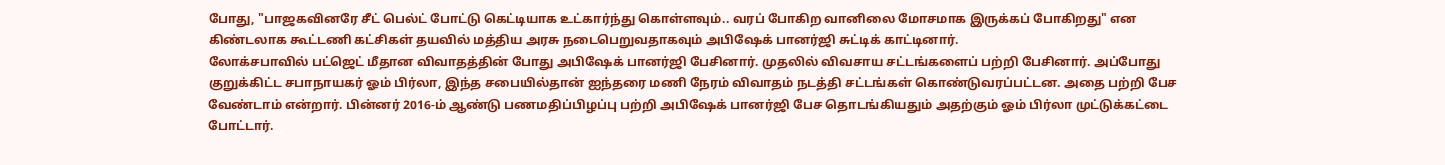போது, "பாஜகவினரே சீட் பெல்ட் போட்டு கெட்டியாக உட்கார்ந்து கொள்ளவும்.. வரப் போகிற வானிலை மோசமாக இருக்கப் போகிறது" என கிண்டலாக கூட்டணி கட்சிகள் தயவில் மத்திய அரசு நடைபெறுவதாகவும் அபிஷேக் பானர்ஜி சுட்டிக் காட்டினார்.
லோக்சபாவில் பட்ஜெட் மீதான விவாதத்தின் போது அபிஷேக் பானர்ஜி பேசினார். முதலில் விவசாய சட்டங்களைப் பற்றி பேசினார். அப்போது குறுக்கிட்ட சபாநாயகர் ஓம் பிர்லா, இந்த சபையில்தான் ஐந்தரை மணி நேரம் விவாதம் நடத்தி சட்டங்கள் கொண்டுவரப்பட்டன. அதை பற்றி பேச வேண்டாம் என்றார். பின்னர் 2016-ம் ஆண்டு பணமதிப்பிழப்பு பற்றி அபிஷேக் பானர்ஜி பேச தொடங்கியதும் அதற்கும் ஓம் பிர்லா முட்டுக்கட்டை போட்டார்.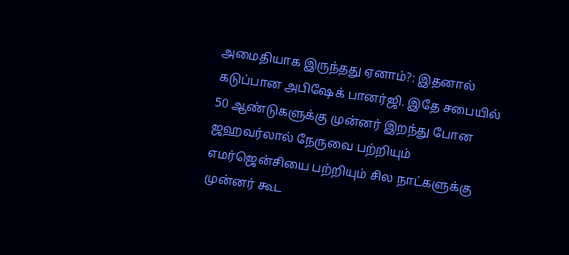அமைதியாக இருந்தது ஏனாம்?: இதனால் கடுப்பான அபிஷேக் பானர்ஜி. இதே சபையில் 50 ஆண்டுகளுக்கு முன்னர் இறந்து போன ஜஹவர்லால் நேருவை பற்றியும் எமர்ஜென்சியை பற்றியும் சில நாட்களுக்கு முன்னர் கூட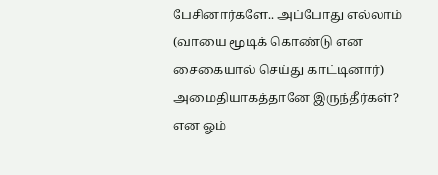பேசினார்களே.. அப்போது எல்லாம் (வாயை மூடிக் கொண்டு என சைகையால் செய்து காட்டினார்) அமைதியாகத்தானே இருந்தீர்கள்? என ஓம்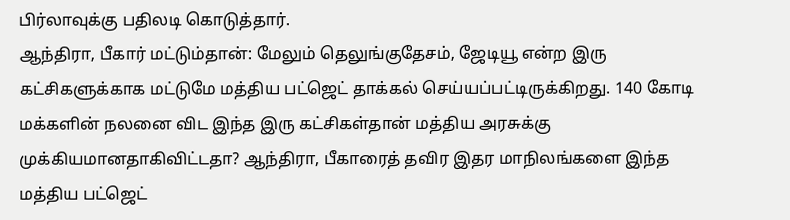பிர்லாவுக்கு பதிலடி கொடுத்தார்.
ஆந்திரா, பீகார் மட்டும்தான்: மேலும் தெலுங்குதேசம், ஜேடியூ என்ற இரு கட்சிகளுக்காக மட்டுமே மத்திய பட்ஜெட் தாக்கல் செய்யப்பட்டிருக்கிறது. 140 கோடி மக்களின் நலனை விட இந்த இரு கட்சிகள்தான் மத்திய அரசுக்கு முக்கியமானதாகிவிட்டதா? ஆந்திரா, பீகாரைத் தவிர இதர மாநிலங்களை இந்த மத்திய பட்ஜெட்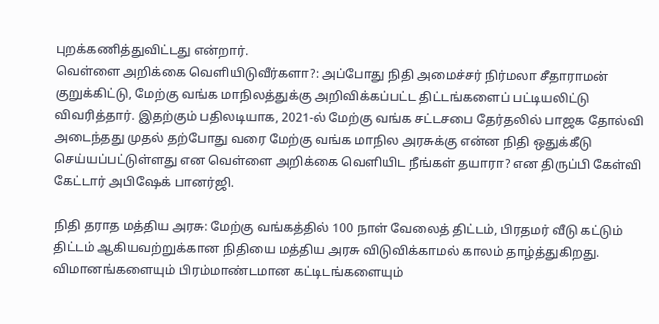புறக்கணித்துவிட்டது என்றார்.
வெள்ளை அறிக்கை வெளியிடுவீர்களா?: அப்போது நிதி அமைச்சர் நிர்மலா சீதாராமன் குறுக்கிட்டு, மேற்கு வங்க மாநிலத்துக்கு அறிவிக்கப்பட்ட திட்டங்களைப் பட்டியலிட்டு விவரித்தார். இதற்கும் பதிலடியாக, 2021-ல் மேற்கு வங்க சட்டசபை தேர்தலில் பாஜக தோல்வி அடைந்தது முதல் தற்போது வரை மேற்கு வங்க மாநில அரசுக்கு என்ன நிதி ஒதுக்கீடு செய்யப்பட்டுள்ளது என வெள்ளை அறிக்கை வெளியிட நீங்கள் தயாரா? என திருப்பி கேள்வி கேட்டார் அபிஷேக் பானர்ஜி.

நிதி தராத மத்திய அரசு: மேற்கு வங்கத்தில் 100 நாள் வேலைத் திட்டம், பிரதமர் வீடு கட்டும் திட்டம் ஆகியவற்றுக்கான நிதியை மத்திய அரசு விடுவிக்காமல் காலம் தாழ்த்துகிறது. விமானங்களையும் பிரம்மாண்டமான கட்டிடங்களையும்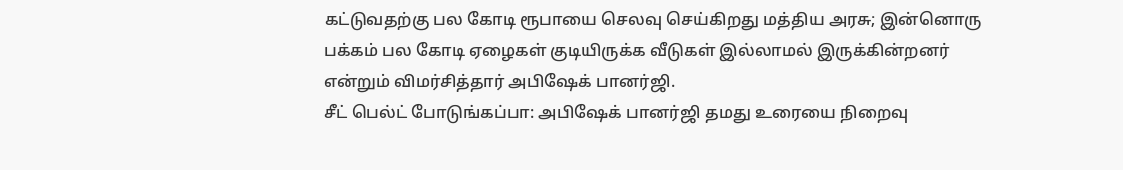கட்டுவதற்கு பல கோடி ரூபாயை செலவு செய்கிறது மத்திய அரசு; இன்னொரு பக்கம் பல கோடி ஏழைகள் குடியிருக்க வீடுகள் இல்லாமல் இருக்கின்றனர் என்றும் விமர்சித்தார் அபிஷேக் பானர்ஜி.
சீட் பெல்ட் போடுங்கப்பா: அபிஷேக் பானர்ஜி தமது உரையை நிறைவு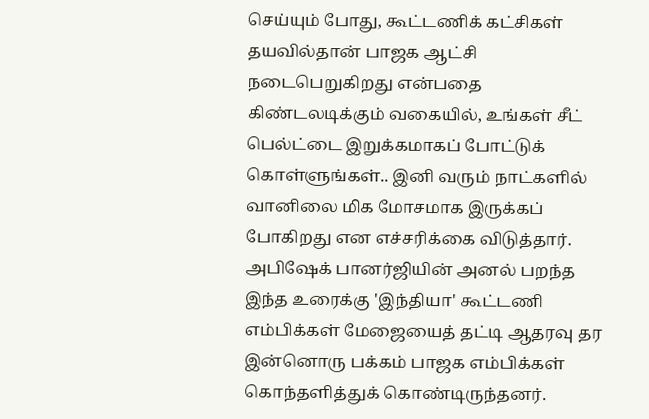செய்யும் போது, கூட்டணிக் கட்சிகள் தயவில்தான் பாஜக ஆட்சி நடைபெறுகிறது என்பதை கிண்டலடிக்கும் வகையில், உங்கள் சீட் பெல்ட்டை இறுக்கமாகப் போட்டுக் கொள்ளுங்கள்.. இனி வரும் நாட்களில் வானிலை மிக மோசமாக இருக்கப் போகிறது என எச்சரிக்கை விடுத்தார். அபிஷேக் பானர்ஜியின் அனல் பறந்த இந்த உரைக்கு 'இந்தியா' கூட்டணி எம்பிக்கள் மேஜையைத் தட்டி ஆதரவு தர இன்னொரு பக்கம் பாஜக எம்பிக்கள் கொந்தளித்துக் கொண்டிருந்தனர்.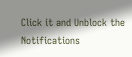Click it and Unblock the Notifications